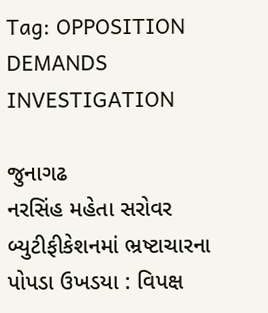Tag: OPPOSITION DEMANDS INVESTIGATION

જુનાગઢ
નરસિંહ મહેતા સરોવર બ્યુટીફીકેશનમાં ભ્રષ્ટાચારના પોપડા ઉખડયા : વિપક્ષ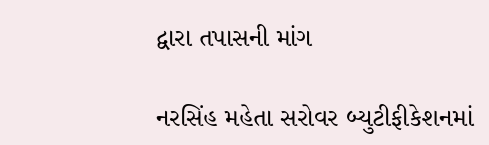દ્વારા તપાસની માંગ

નરસિંહ મહેતા સરોવર બ્યુટીફીકેશનમાં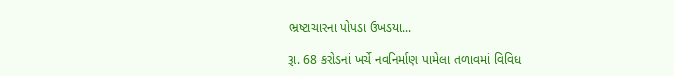ભ્રષ્ટાચારના પોપડા ઉખડયા...

રૂા. 68 કરોડનાં ખર્ચે નવનિર્માણ પામેલા તળાવમાં વિવિધ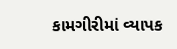કામગીરીમાં વ્યાપક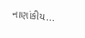નાણાંકીય...